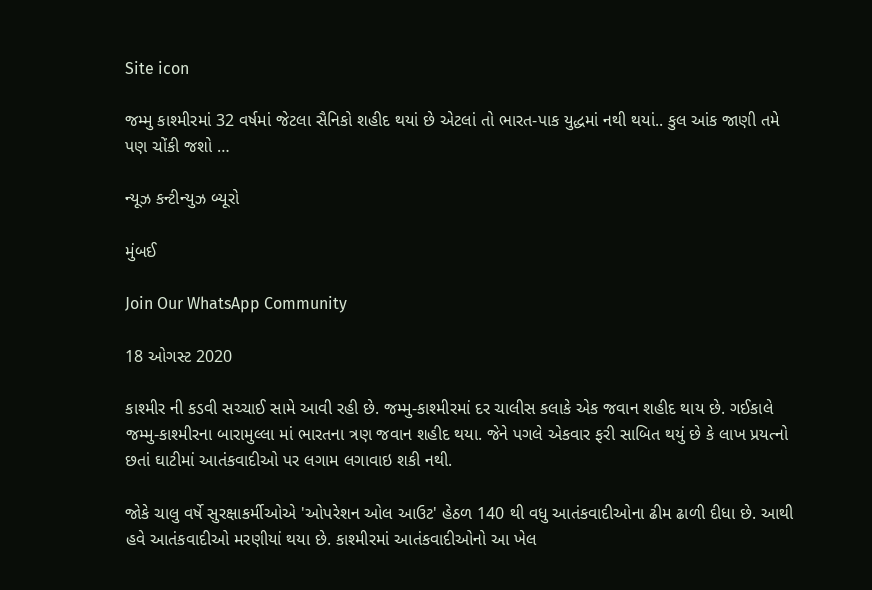Site icon

જમ્મુ કાશ્મીરમાં 32 વર્ષમાં જેટલા સૈનિકો શહીદ થયાં છે એટલાં તો ભારત-પાક યુદ્ધમાં નથી થયાં.. કુલ આંક જાણી તમે પણ ચોંકી જશો …

ન્યૂઝ કન્ટીન્યુઝ બ્યૂરો

મુંબઈ

Join Our WhatsApp Community

18 ઓગસ્ટ 2020

કાશ્મીર ની કડવી સચ્ચાઈ સામે આવી રહી છે. જમ્મુ-કાશ્મીરમાં દર ચાલીસ કલાકે એક જવાન શહીદ થાય છે. ગઈકાલે જમ્મુ-કાશ્મીરના બારામુલ્લા માં ભારતના ત્રણ જવાન શહીદ થયા. જેને પગલે એકવાર ફરી સાબિત થયું છે કે લાખ પ્રયત્નો છતાં ઘાટીમાં આતંકવાદીઓ પર લગામ લગાવાઇ શકી નથી.

જોકે ચાલુ વર્ષે સુરક્ષાકર્મીઓએ 'ઓપરેશન ઓલ આઉટ' હેઠળ 140 થી વધુ આતંકવાદીઓના ઢીમ ઢાળી દીધા છે. આથી હવે આતંકવાદીઓ મરણીયાં થયા છે. કાશ્મીરમાં આતંકવાદીઓનો આ ખેલ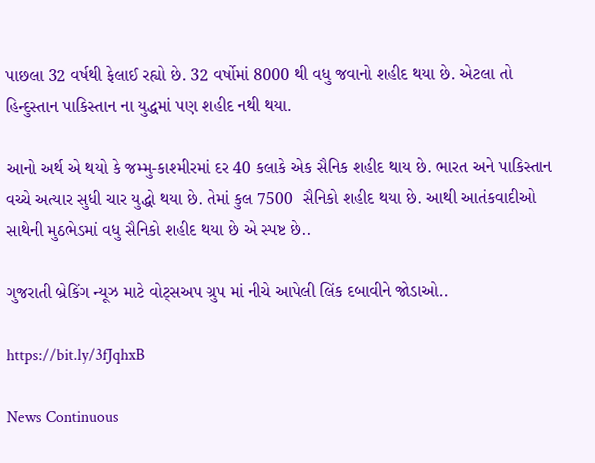પાછલા 32 વર્ષથી ફેલાઈ રહ્યો છે. 32 વર્ષોમાં 8000 થી વધુ જવાનો શહીદ થયા છે. એટલા તો હિન્દુસ્તાન પાકિસ્તાન ના યુદ્ધમાં પણ શહીદ નથી થયા.

આનો અર્થ એ થયો કે જમ્મુ-કાશ્મીરમાં દર 40 કલાકે એક સૈનિક શહીદ થાય છે. ભારત અને પાકિસ્તાન વચ્ચે અત્યાર સુધી ચાર યુદ્ધો થયા છે. તેમાં કુલ 7500  સૈનિકો શહીદ થયા છે. આથી આતંકવાદીઓ સાથેની મુઠભેડમાં વધુ સૈનિકો શહીદ થયા છે એ સ્પષ્ટ છે..

ગુજરાતી બ્રેકિંગ ન્યૂઝ માટે વોટ્સઅપ ગ્રુપ માં નીચે આપેલી લિંક દબાવીને જોડાઓ..

https://bit.ly/3fJqhxB

News Continuous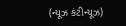(ન્યૂઝ કંટીન્યૂઝ)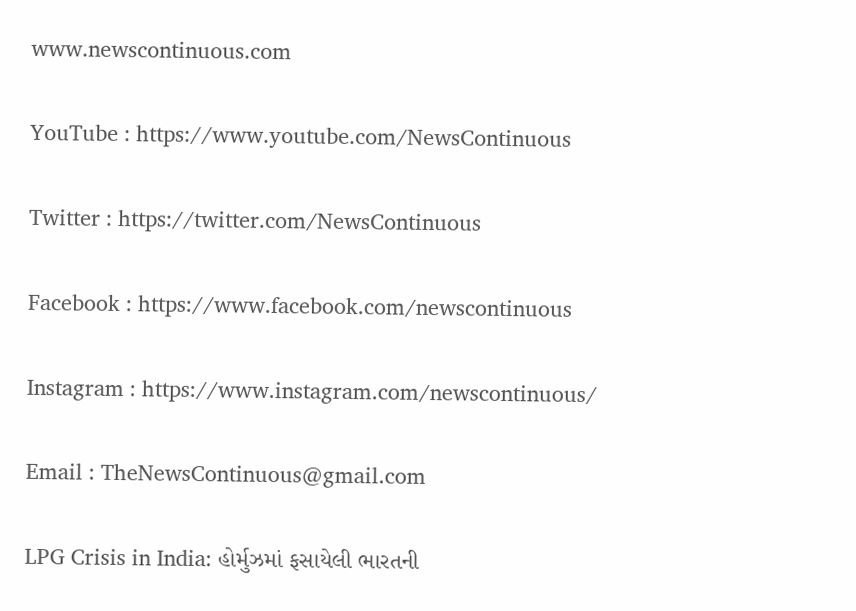www.newscontinuous.com

YouTube : https://www.youtube.com/NewsContinuous

Twitter : https://twitter.com/NewsContinuous

Facebook : https://www.facebook.com/newscontinuous

Instagram : https://www.instagram.com/newscontinuous/

Email : TheNewsContinuous@gmail.com

LPG Crisis in India: હોર્મુઝમાં ફસાયેલી ભારતની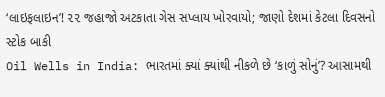‘લાઇફલાઇન’! ૨૨ જહાજો અટકાતા ગેસ સપ્લાય ખોરવાયો; જાણો દેશમાં કેટલા દિવસનો સ્ટોક બાકી
Oil Wells in India: ભારતમાં ક્યાં ક્યાંથી નીકળે છે ‘કાળું સોનું’? આસામથી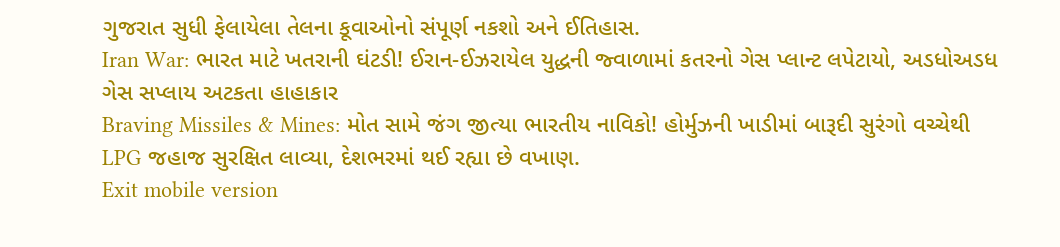ગુજરાત સુધી ફેલાયેલા તેલના કૂવાઓનો સંપૂર્ણ નકશો અને ઈતિહાસ.
Iran War: ભારત માટે ખતરાની ઘંટડી! ઈરાન-ઈઝરાયેલ યુદ્ધની જ્વાળામાં કતરનો ગેસ પ્લાન્ટ લપેટાયો, અડધોઅડધ ગેસ સપ્લાય અટકતા હાહાકાર
Braving Missiles & Mines: મોત સામે જંગ જીત્યા ભારતીય નાવિકો! હોર્મુઝની ખાડીમાં બારૂદી સુરંગો વચ્ચેથી LPG જહાજ સુરક્ષિત લાવ્યા, દેશભરમાં થઈ રહ્યા છે વખાણ.
Exit mobile version